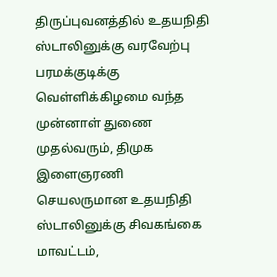திருப்புவனத்தில் உதயநிதி ஸ்டாலினுக்கு வரவேற்பு
பரமக்குடிக்கு வெள்ளிக்கிழமை வந்த முன்னாள் துணை முதல்வரும், திமுக இளைஞரணி செயலருமான உதயநிதி ஸ்டாலினுக்கு சிவகங்கை மாவட்டம்,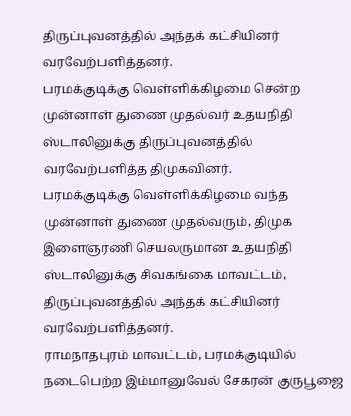திருப்புவனத்தில் அந்தக் கட்சியினர் வரவேற்பளித்தனர்.
பரமக்குடிக்கு வெள்ளிக்கிழமை சென்ற முன்னாள் துணை முதல்வர் உதயநிதி ஸ்டாலினுக்கு திருப்புவனத்தில் வரவேற்பளித்த திமுகவினர்.
பரமக்குடிக்கு வெள்ளிக்கிழமை வந்த முன்னாள் துணை முதல்வரும், திமுக இளைஞரணி செயலருமான உதயநிதி ஸ்டாலினுக்கு சிவகங்கை மாவட்டம், திருப்புவனத்தில் அந்தக் கட்சியினர் வரவேற்பளித்தனர்.
ராமநாதபுரம் மாவட்டம், பரமக்குடியில் நடைபெற்ற இம்மானுவேல் சேகரன் குருபூஜை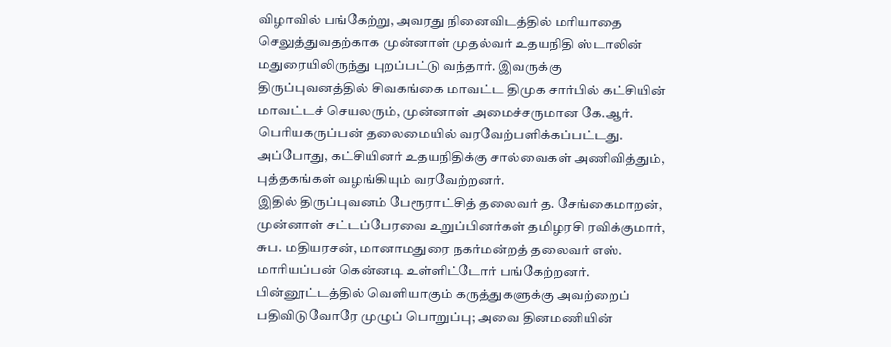விழாவில் பங்கேற்று, அவரது நினைவிடத்தில் மரியாதை செலுத்துவதற்காக முன்னாள் முதல்வர் உதயநிதி ஸ்டாலின் மதுரையிலிருந்து புறப்பட்டு வந்தார். இவருக்கு திருப்புவனத்தில் சிவகங்கை மாவட்ட திமுக சார்பில் கட்சியின் மாவட்டச் செயலரும், முன்னாள் அமைச்சருமான கே.ஆர். பெரியகருப்பன் தலைமையில் வரவேற்பளிக்கப்பட்டது. அப்போது, கட்சியினர் உதயநிதிக்கு சால்வைகள் அணிவித்தும், புத்தகங்கள் வழங்கியும் வரவேற்றனர்.
இதில் திருப்புவனம் பேரூராட்சித் தலைவர் த. சேங்கைமாறன், முன்னாள் சட்டப்பேரவை உறுப்பினர்கள் தமிழரசி ரவிக்குமார், சுப. மதியரசன், மானாமதுரை நகர்மன்றத் தலைவர் எஸ். மாரியப்பன் கென்னடி உள்ளிட்டோர் பங்கேற்றனர்.
பின்னூட்டத்தில் வெளியாகும் கருத்துகளுக்கு அவற்றைப் பதிவிடுவோரே முழுப் பொறுப்பு; அவை தினமணியின்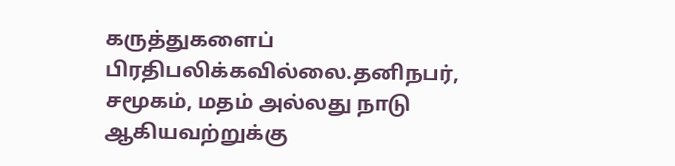கருத்துகளைப் பிரதிபலிக்கவில்லை.தனிநபர், சமூகம், மதம் அல்லது நாடு ஆகியவற்றுக்கு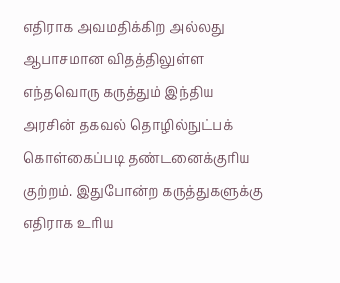எதிராக அவமதிக்கிற அல்லது ஆபாசமான விதத்திலுள்ள எந்தவொரு கருத்தும் இந்திய அரசின் தகவல் தொழில்நுட்பக் கொள்கைப்படி தண்டனைக்குரிய குற்றம். இதுபோன்ற கருத்துகளுக்கு எதிராக உரிய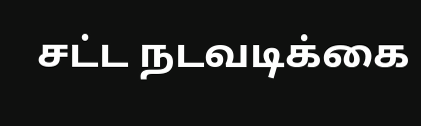சட்ட நடவடிக்கை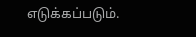எடுக்கப்படும்.